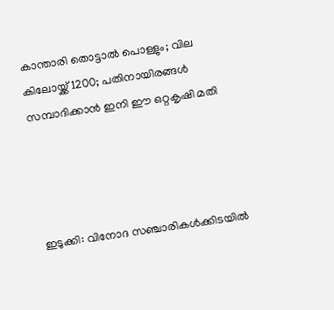കാന്താരി തൊട്ടാല്‍ പൊള്ളും; വില കിലോയ്ക്ക് 1200; പതിനായിരങ്ങള്‍ സമ്പാദിക്കാന്‍ ഇനി ഈ ഒറ്റകൃഷി മതി




ഇടുക്കി: വിനോദ സഞ്ചാരികള്‍ക്കിടയില്‍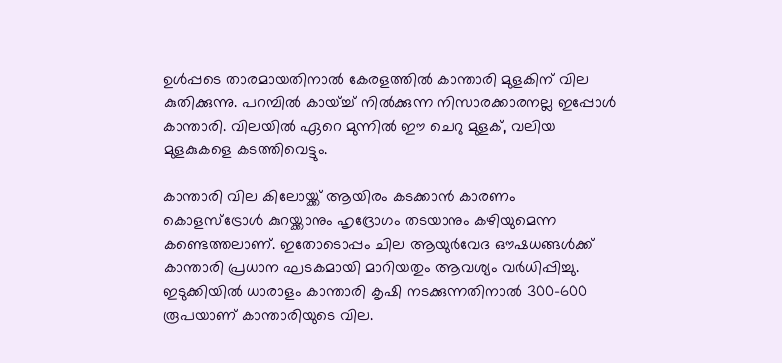ഉള്‍പ്പടെ താരമായതിനാല്‍ കേരളത്തില്‍ കാന്താരി മുളകിന് വില കുതിക്കുന്നു. പറമ്പില്‍ കായ്ച്ച്‌ നില്‍ക്കുന്ന നിസാരക്കാരനല്ല ഇപ്പോള്‍ കാന്താരി. വിലയില്‍ ഏറെ മുന്നില്‍ ഈ ചെറു മുളക്, വലിയ മുളകുകളെ കടത്തിവെട്ടും.

കാന്താരി വില കിലോയ്ക്ക് ആയിരം കടക്കാന്‍ കാരണം കൊളസ്ട്രോള്‍ കുറയ്ക്കാനും ഹൃദ്രോഗം തടയാനും കഴിയുമെന്ന കണ്ടെത്തലാണ്. ഇതോടൊപ്പം ചില ആയുര്‍വേദ ഔഷധങ്ങള്‍ക്ക് കാന്താരി പ്രധാന ഘടകമായി മാറിയതും ആവശ്യം വര്‍ധിപ്പിച്ചു. ഇടുക്കിയില്‍ ധാരാളം കാന്താരി കൃഷി നടക്കുന്നതിനാല്‍ 300-600 രൂപയാണ് കാന്താരിയുടെ വില.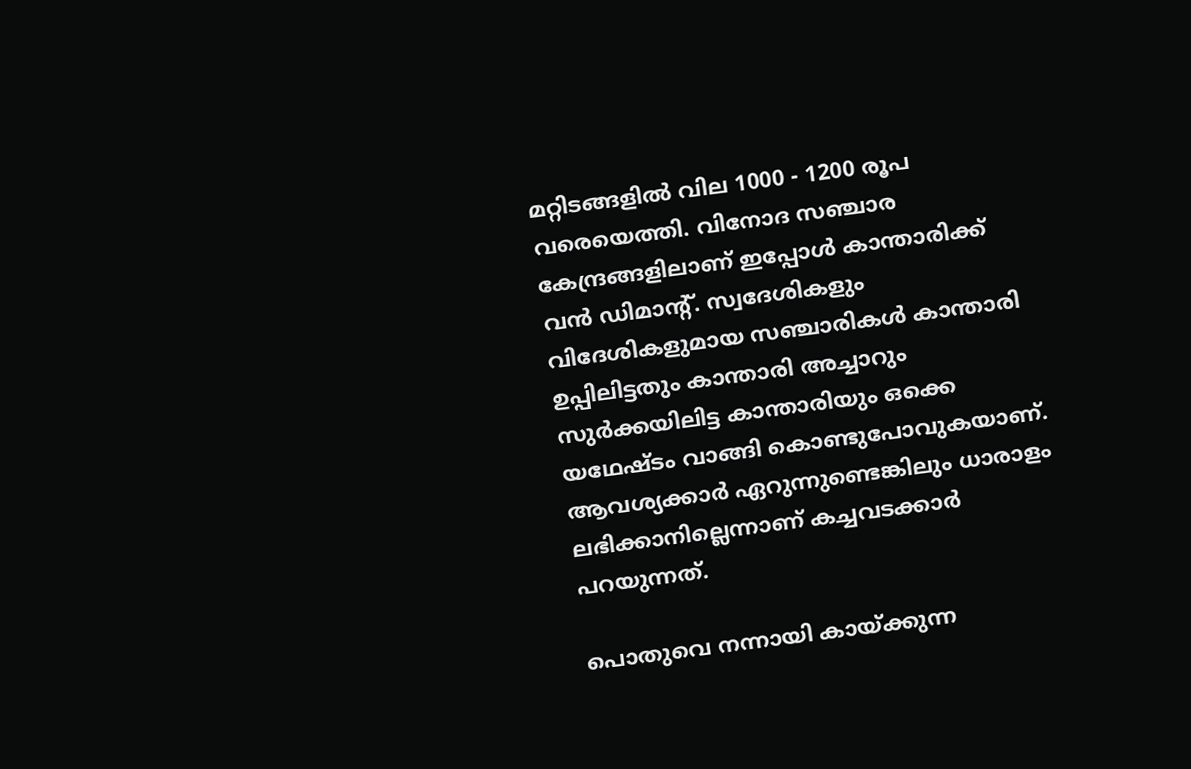മറ്റിടങ്ങളില്‍ വില 1000 - 1200 രൂപ വരെയെത്തി. വിനോദ സഞ്ചാര കേന്ദ്രങ്ങളിലാണ് ഇപ്പോള്‍ കാന്താരിക്ക് വന്‍ ഡിമാന്റ്. സ്വദേശികളും വിദേശികളുമായ സഞ്ചാരികള്‍ കാന്താരി ഉപ്പിലിട്ടതും കാന്താരി അച്ചാറും സുര്‍ക്കയിലിട്ട കാന്താരിയും ഒക്കെ യഥേഷ്ടം വാങ്ങി കൊണ്ടുപോവുകയാണ്. ആവശ്യക്കാര്‍ ഏറുന്നുണ്ടെങ്കിലും ധാരാളം ലഭിക്കാനില്ലെന്നാണ് കച്ചവടക്കാര്‍ പറയുന്നത്.

പൊതുവെ നന്നായി കായ്ക്കുന്ന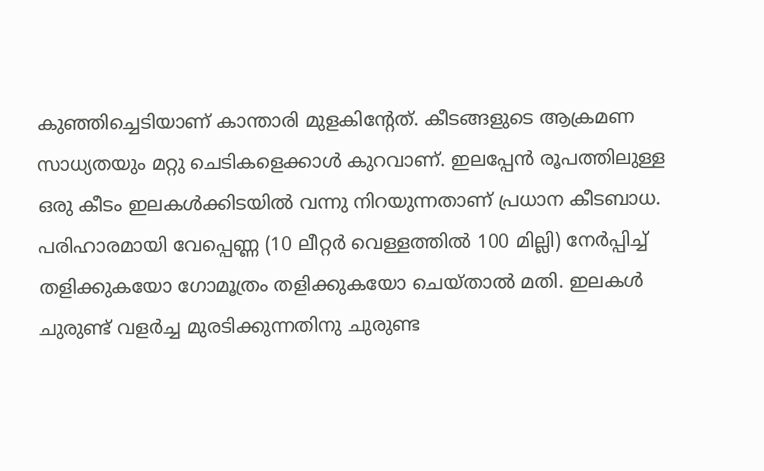കുഞ്ഞിച്ചെടിയാണ് കാന്താരി മുളകിന്റേത്. കീടങ്ങളുടെ ആക്രമണ സാധ്യതയും മറ്റു ചെടികളെക്കാള്‍ കുറവാണ്. ഇലപ്പേന്‍ രൂപത്തിലുള്ള ഒരു കീടം ഇലകള്‍ക്കിടയില്‍ വന്നു നിറയുന്നതാണ് പ്രധാന കീടബാധ. പരിഹാരമായി വേപ്പെണ്ണ (10 ലീറ്റര്‍ വെള്ളത്തില്‍ 100 മില്ലി) നേര്‍പ്പിച്ച്‌ തളിക്കുകയോ ഗോമൂത്രം തളിക്കുകയോ ചെയ്താല്‍ മതി. ഇലകള്‍ ചുരുണ്ട് വളര്‍ച്ച മുരടിക്കുന്നതിനു ചുരുണ്ട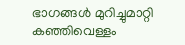ഭാഗങ്ങള്‍ മുറിച്ചുമാറ്റി കഞ്ഞിവെള്ളം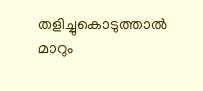തളിച്ചുകൊടുത്താല്‍ മാറും